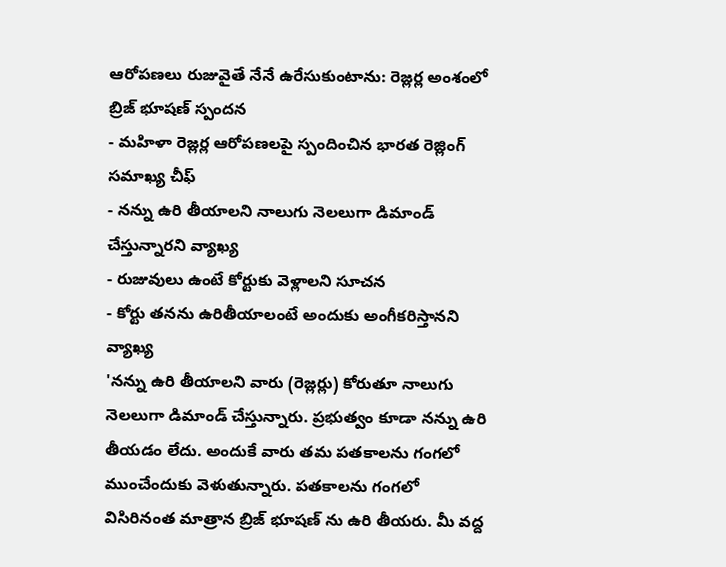ఆరోపణలు రుజువైతే నేనే ఉరేసుకుంటాను: రెజ్లర్ల అంశంలో బ్రిజ్ భూషణ్ స్పందన
- మహిళా రెజ్లర్ల ఆరోపణలపై స్పందించిన భారత రెజ్లింగ్ సమాఖ్య చీఫ్
- నన్ను ఉరి తీయాలని నాలుగు నెలలుగా డిమాండ్ చేస్తున్నారని వ్యాఖ్య
- రుజువులు ఉంటే కోర్టుకు వెళ్లాలని సూచన
- కోర్టు తనను ఉరితీయాలంటే అందుకు అంగీకరిస్తానని వ్యాఖ్య
'నన్ను ఉరి తీయాలని వారు (రెజ్లర్లు) కోరుతూ నాలుగు నెలలుగా డిమాండ్ చేస్తున్నారు. ప్రభుత్వం కూడా నన్ను ఉరి తీయడం లేదు. అందుకే వారు తమ పతకాలను గంగలో ముంచేందుకు వెళుతున్నారు. పతకాలను గంగలో విసిరినంత మాత్రాన బ్రిజ్ భూషణ్ ను ఉరి తీయరు. మీ వద్ద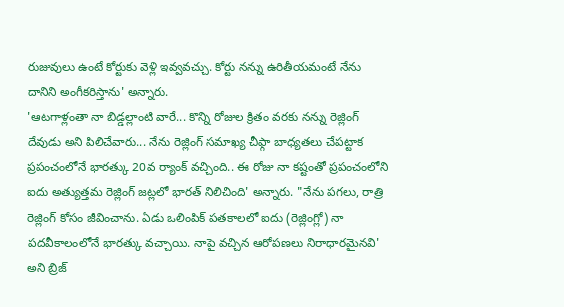రుజువులు ఉంటే కోర్టుకు వెళ్లి ఇవ్వవచ్చు. కోర్టు నన్ను ఉరితీయమంటే నేను దానిని అంగీకరిస్తాను' అన్నారు.
'ఆటగాళ్లంతా నా బిడ్డల్లాంటి వారే... కొన్ని రోజుల క్రితం వరకు నన్ను రెజ్లింగ్ దేవుడు అని పిలిచేవారు... నేను రెజ్లింగ్ సమాఖ్య చీఫ్గా బాధ్యతలు చేపట్టాక ప్రపంచంలోనే భారత్కు 20వ ర్యాంక్ వచ్చింది.. ఈ రోజు నా కష్టంతో ప్రపంచంలోని ఐదు అత్యుత్తమ రెజ్లింగ్ జట్లలో భారత్ నిలిచింది' అన్నారు. "నేను పగలు, రాత్రి రెజ్లింగ్ కోసం జీవించాను. ఏడు ఒలింపిక్ పతకాలలో ఐదు (రెజ్లింగ్లో) నా పదవీకాలంలోనే భారత్కు వచ్చాయి. నాపై వచ్చిన ఆరోపణలు నిరాధారమైనవి' అని బ్రిజ్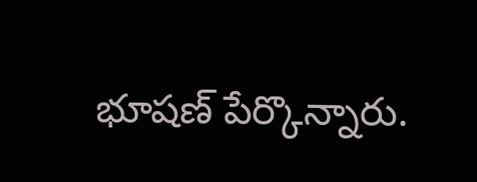భూషణ్ పేర్కొన్నారు.